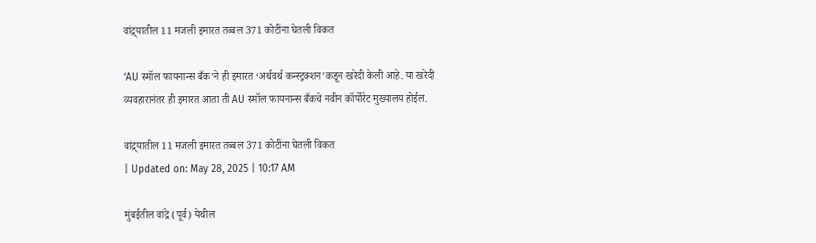वांद्र्यातील 11 मजली इमारत तब्बल 371 कोटींना घेतली विकत

‘AU स्मॉल फायनान्स बँक’ने ही इमारत ‘अर्थवर्थ कन्स्ट्रक्शन’कडून खरेदी केली आहे. या खरेदी व्यवहारानंतर ही इमारत आता ती AU स्मॉल फायनान्स बँकचे नवीन कॉर्पोरेट मुख्यालय होईल.

वांद्र्यातील 11 मजली इमारत तब्बल 371 कोटींना घेतली विकत
| Updated on: May 28, 2025 | 10:17 AM

मुंबईतील वांद्रे (पूर्व) येथील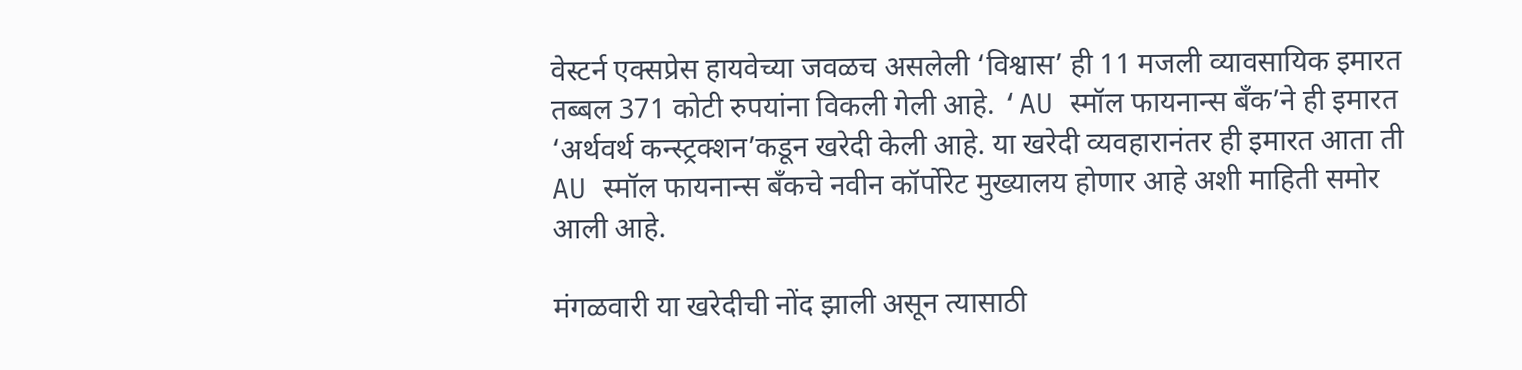वेस्टर्न एक्सप्रेस हायवेच्या जवळच असलेली ‘विश्वास’ ही 11 मजली व्यावसायिक इमारत तब्बल 371 कोटी रुपयांना विकली गेली आहे. ‘AU स्मॉल फायनान्स बँक’ने ही इमारत ‘अर्थवर्थ कन्स्ट्रक्शन’कडून खरेदी केली आहे. या खरेदी व्यवहारानंतर ही इमारत आता ती AU स्मॉल फायनान्स बँकचे नवीन कॉर्पोरेट मुख्यालय होणार आहे अशी माहिती समोर आली आहे.

मंगळवारी या खरेदीची नोंद झाली असून त्यासाठी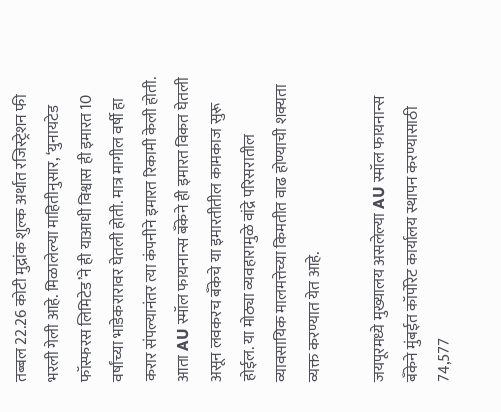तब्बल 22.26 कोटी मुद्रांक शुल्क अर्थात रजिस्ट्रेशन फी भरली गेली आहे. मिळालेल्या माहितीनुसार, ‘युनायटेड फॉस्फरस लिमिटेड’ने ही याआधी विश्वास ही इमारत 10 वर्षांच्या भाडेकरारावर घेतली होती. मात्र मागील वर्षी हा करार संपल्यानंतर त्या कंपनीने इमारत रिकामी केली होती. आता AU स्मॉल फायनान्स बँकेने ही इमारत विकत घेतली असून लवकरच बँकेचे या इमारतीतील कामकाज सुरू होईल. या मोठ्या व्यवहारामुळे वांद्रे परिसरातील व्यावसायिक मालमत्तेच्या किमतीत वाढ होण्याची शक्यता व्यक्त करण्यात येत आहे.

जयपूरमध्ये मुख्यालय असलेल्या AU स्मॉल फायनान्स बँकेने मुंबईत कॉर्पोरेट कार्यालय स्थापन करण्यासाठी 74,577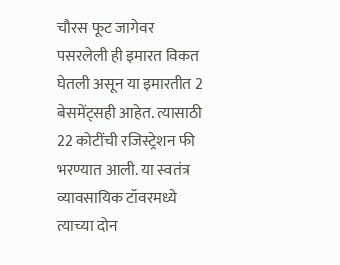चौरस फूट जागेवर पसरलेली ही इमारत विकत घेतली असून या इमारतीत 2 बेसमेंट्सही आहेत. त्यासाठी 22 कोटींची रजिस्ट्रेशन फी भरण्यात आली. या स्वतंत्र व्यावसायिक टॉवरमध्ये त्याच्या दोन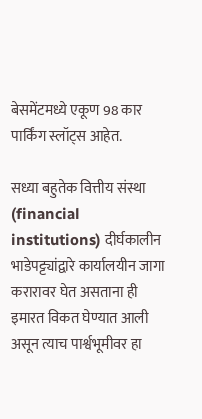बेसमेंटमध्ये एकूण 98 कार पार्किंग स्लॉट्स आहेत.

सध्या बहुतेक वित्तीय संस्था (financial institutions) दीर्घकालीन भाडेपट्ट्यांद्वारे कार्यालयीन जागा करारावर घेत असताना ही इमारत विकत घेण्यात आली असून त्याच पार्श्वभूमीवर हा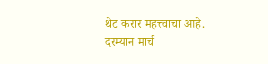थेट करार महत्त्वाचा आहे. दरम्यान मार्च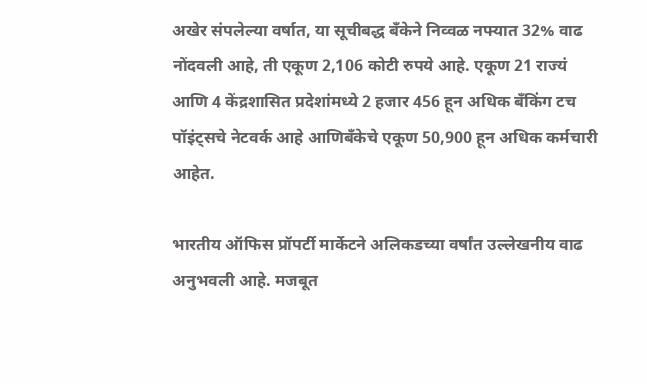अखेर संपलेल्या वर्षात, या सूचीबद्ध बँकेने निव्वळ नफ्यात 32% वाढ नोंदवली आहे, ती एकूण 2,106 कोटी रुपये आहे. एकूण 21 राज्यं आणि 4 केंद्रशासित प्रदेशांमध्ये 2 हजार 456 हून अधिक बँकिंग टच पॉइंट्सचे नेटवर्क आहे आणिबँकेचे एकूण 50,900 हून अधिक कर्मचारी आहेत.

भारतीय ऑफिस प्रॉपर्टी मार्केटने अलिकडच्या वर्षांत उल्लेखनीय वाढ अनुभवली आहे. मजबूत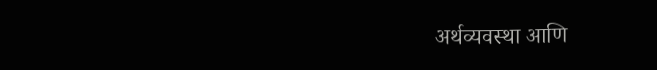अर्थव्यवस्था आणि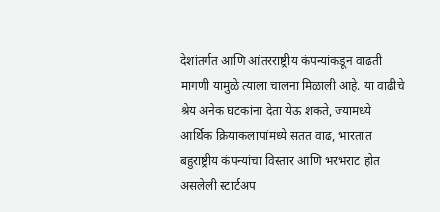देशांतर्गत आणि आंतरराष्ट्रीय कंपन्यांकडून वाढती मागणी यामुळे त्याला चालना मिळाली आहे. या वाढीचे श्रेय अनेक घटकांना देता येऊ शकते, ज्यामध्ये आर्थिक क्रियाकलापांमध्ये सतत वाढ, भारतात बहुराष्ट्रीय कंपन्यांचा विस्तार आणि भरभराट होत असलेली स्टार्टअप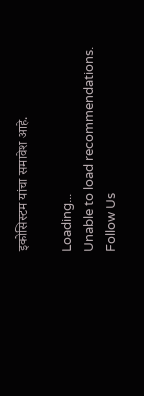इकोसिस्टम यांचा समावेश आहे.

Loading...
Unable to load recommendations.
Follow Us